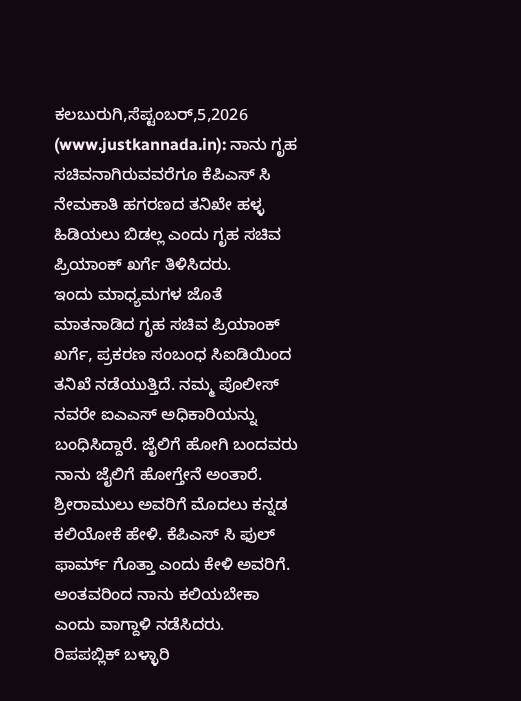ಕಲಬುರುಗಿ,ಸೆಪ್ಟಂಬರ್,5,2026 (www.justkannada.in): ನಾನು ಗೃಹ ಸಚಿವನಾಗಿರುವವರೆಗೂ ಕೆಪಿಎಸ್ ಸಿ ನೇಮಕಾತಿ ಹಗರಣದ ತನಿಖೇ ಹಳ್ಳ ಹಿಡಿಯಲು ಬಿಡಲ್ಲ ಎಂದು ಗೃಹ ಸಚಿವ ಪ್ರಿಯಾಂಕ್ ಖರ್ಗೆ ತಿಳಿಸಿದರು.
ಇಂದು ಮಾಧ್ಯಮಗಳ ಜೊತೆ ಮಾತನಾಡಿದ ಗೃಹ ಸಚಿವ ಪ್ರಿಯಾಂಕ್ ಖರ್ಗೆ, ಪ್ರಕರಣ ಸಂಬಂಧ ಸಿಐಡಿಯಿಂದ ತನಿಖೆ ನಡೆಯುತ್ತಿದೆ. ನಮ್ಮ ಪೊಲೀಸ್ ನವರೇ ಐಎಎಸ್ ಅಧಿಕಾರಿಯನ್ನು ಬಂಧಿಸಿದ್ದಾರೆ. ಜೈಲಿಗೆ ಹೋಗಿ ಬಂದವರು ನಾನು ಜೈಲಿಗೆ ಹೋಗ್ತೇನೆ ಅಂತಾರೆ. ಶ್ರೀರಾಮುಲು ಅವರಿಗೆ ಮೊದಲು ಕನ್ನಡ ಕಲಿಯೋಕೆ ಹೇಳಿ. ಕೆಪಿಎಸ್ ಸಿ ಫುಲ್ ಫಾರ್ಮ್ ಗೊತ್ತಾ ಎಂದು ಕೇಳಿ ಅವರಿಗೆ. ಅಂತವರಿಂದ ನಾನು ಕಲಿಯಬೇಕಾ ಎಂದು ವಾಗ್ದಾಳಿ ನಡೆಸಿದರು.
ರಿಪಪಬ್ಲಿಕ್ ಬಳ್ಳಾರಿ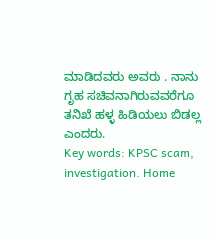ಮಾಡಿದವರು ಅವರು . ನಾನು ಗೃಹ ಸಚಿವನಾಗಿರುವವರೆಗೂ ತನಿಖೆ ಹಳ್ಳ ಹಿಡಿಯಲು ಬಿಡಲ್ಲ ಎಂದರು.
Key words: KPSC scam, investigation. Home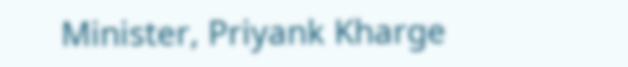Minister, Priyank Kharge